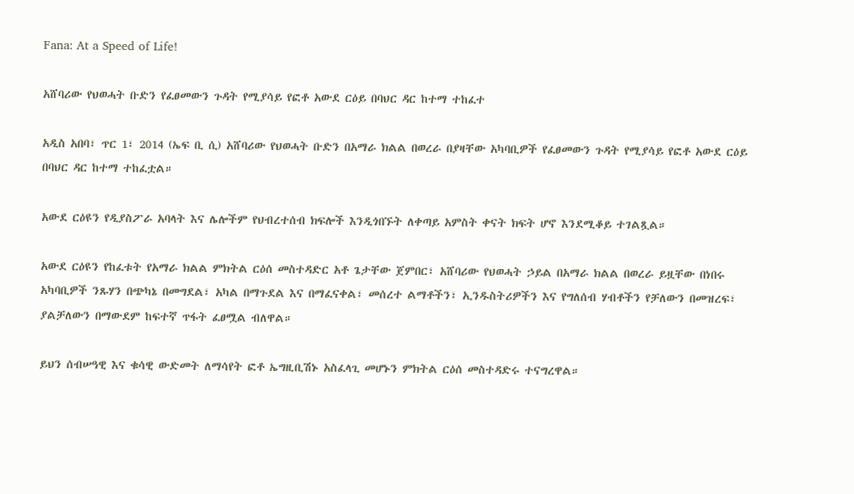Fana: At a Speed of Life!

አሸባሪው የህወሓት ቡድን የፈፀመውን ጉዳት የሚያሳይ የፎቶ አውደ ርዕይ በባህር ዳር ከተማ ተከፈተ

አዲስ አበባ፣ ጥር 1፣ 2014 (ኤፍ ቢ ሲ) አሸባሪው የህወሓት ቡድን በአማራ ክልል በወረራ በያዛቸው አካባቢዎች የፈፀመውን ጉዳት የሚያሳይ የፎቶ አውደ ርዕይ በባህር ዳር ከተማ ተከፈቷል።

አውደ ርዕዩን የዲያስፖራ አባላት እና ሌሎችም የህብረተሰብ ክፍሎች እንዲጎበኙት ለቀጣይ አምስት ቀናት ክፍት ሆኖ እንደሚቆይ ተገልጿል።

አውደ ርዕዩን የከፈቱት የአማራ ክልል ምክትል ርዕሰ መስተዳድር አቶ ጌታቸው ጀምበር፣ አሸባሪው የህወሓት ኃይል በአማራ ክልል በወረራ ይዟቸው በነበሩ አካባቢዎች ንጹሃን በጭካኔ በመግደል፣ አካል በማጉደል እና በማፈናቀል፣ መሰረተ ልማቶችን፣ ኢንዱስትሪዎችን እና የግለሰብ ሃብቶችን የቻለውን በመዝረፍ፣ ያልቻለውን በማውደም ከፍተኛ ጥፋት ፈፀሟል ብለዋል።

ይህን ሰብሠዓዊ እና ቁሳዊ ውድመት ለማሳየት ፎቶ ኤግዚቢሽኑ አስፈላጊ መሆኑን ምክትል ርዕሰ መስተዳድሩ ተናግረዋል።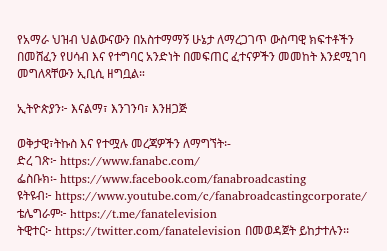የአማራ ህዝብ ህልውናውን በአስተማማኝ ሁኔታ ለማረጋገጥ ውስጣዊ ክፍተቶችን በመሸፈን የሀሳብ እና የተግባር አንድነት በመፍጠር ፈተናዎችን መመከት እንደሚገባ መግለጻቸውን ኢቢሲ ዘግቧል።

ኢትዮጵያን፦ እናልማ፣ እንገንባ፣ እንዘጋጅ

ወቅታዊ፣ትኩስ እና የተሟሉ መረጃዎችን ለማግኘት፡-
ድረ ገጽ፦ https://www.fanabc.com/
ፌስቡክ፡- https://www.facebook.com/fanabroadcasting
ዩትዩብ፦ https://www.youtube.com/c/fanabroadcastingcorporate/
ቴሌግራም፦ https://t.me/fanatelevision
ትዊተር፦ https://twitter.com/fanatelevision በመወዳጀት ይከታተሉን፡፡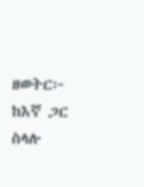ዘወትር፦ ከእኛ ጋር ስላሉ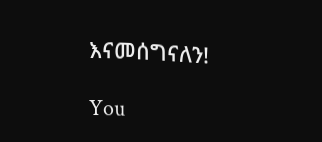እናመሰግናለን!

You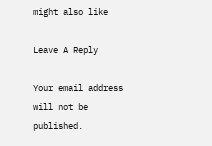might also like

Leave A Reply

Your email address will not be published.